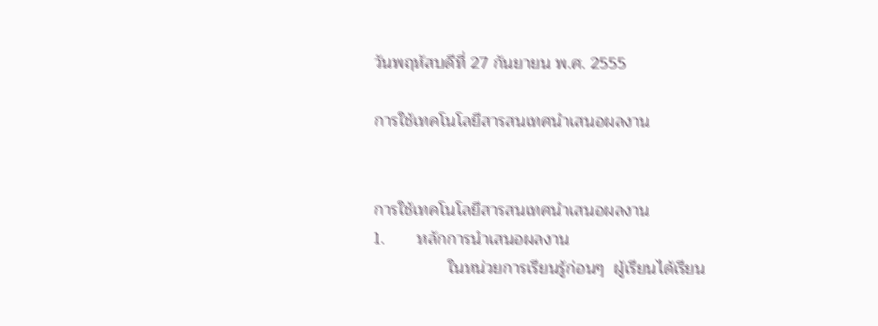วันพฤหัสบดีที่ 27 กันยายน พ.ศ. 2555

การใช้เทคโนโลยีสารสนเทศนำเสนอผลงาน


การใช้เทคโนโลยีสารสนเทศนำเสนอผลงาน
1.       หลักการนำเสนอผลงาน
                ในหน่วยการเรียนรู้ก่อนๆ  ผู้เรียนได้เรียน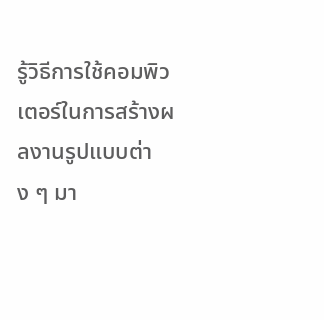รู้วิธีการใช้คอมพิวเตอร์ในการสร้างผลงานรูปแบบต่าง ๆ มา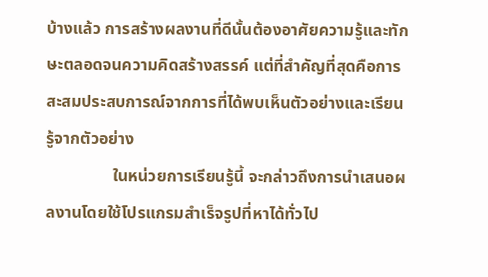บ้างแล้ว การสร้างผลงานที่ดีนั้นต้องอาศัยความรู้และทักษะตลอดจนความคิดสร้างสรรค์ แต่ที่สำคัญที่สุดคือการสะสมประสบการณ์จากการที่ได้พบเห็นตัวอย่างและเรียนรู้จากตัวอย่าง
                ในหน่วยการเรียนรู้นี้ จะกล่าวถึงการนำเสนอผลงานโดยใช้โปรแกรมสำเร็จรูปที่หาได้ทั่วไป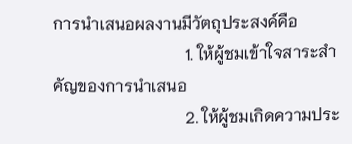การนำเสนอผลงานมีวัตถุประสงค์คือ
                                1. ให้ผู้ชมเข้าใจสาระสำคัญของการนำเสนอ
                                2. ให้ผู้ชมเกิดความประ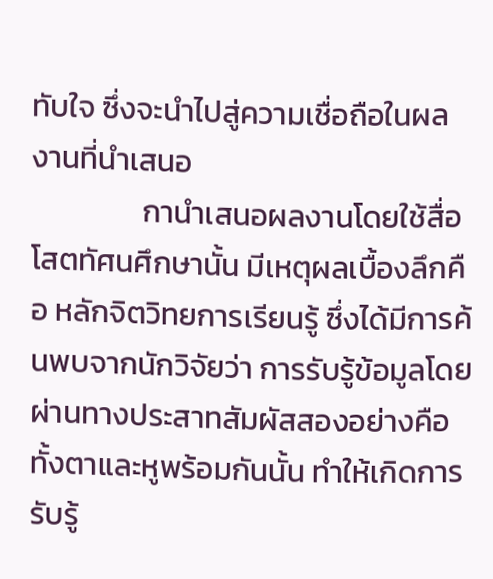ทับใจ ซึ่งจะนำไปสู่ความเชื่อถือในผลงานที่นำเสนอ
                กานำเสนอผลงานโดยใช้สื่อโสตทัศนศึกษานั้น มีเหตุผลเบื้องลึกคือ หลักจิตวิทยการเรียนรู้ ซึ่งได้มีการค้นพบจากนักวิจัยว่า การรับรู้ข้อมูลโดยผ่านทางประสาทสัมผัสสองอย่างคือ ทั้งตาและหูพร้อมกันนั้น ทำให้เกิดการรับรู้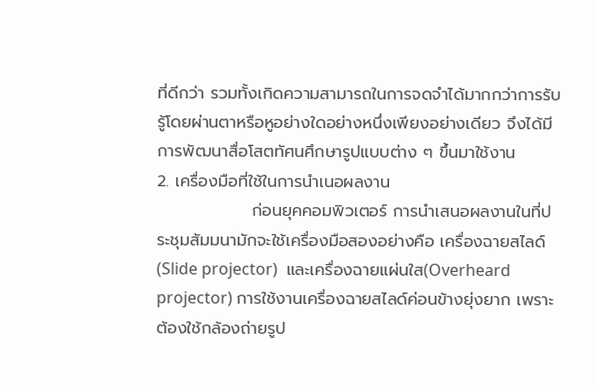ที่ดีกว่า รวมทั้งเกิดความสามารถในการจดจำได้มากกว่าการรับรู้โดยผ่านตาหรือหูอย่างใดอย่างหนึ่งเพียงอย่างเดียว จึงได้มีการพัฒนาสื่อโสตทัศนศึกษารูปแบบต่าง ๆ ขึ้นมาใช้งาน
2. เครื่องมือที่ใช้ในการนำเนอผลงาน
                ก่อนยุคคอมพิวเตอร์ การนำเสนอผลงานในที่ประชุมสัมมนามักจะใช้เครื่องมือสองอย่างคือ เครื่องฉายสไลด์ (Slide projector)  และเครื่องฉายแผ่นใส(Overheard projector) การใช้งานเครื่องฉายสไลด์ค่อนข้างยุ่งยาก เพราะต้องใช้กล้องถ่ายรูป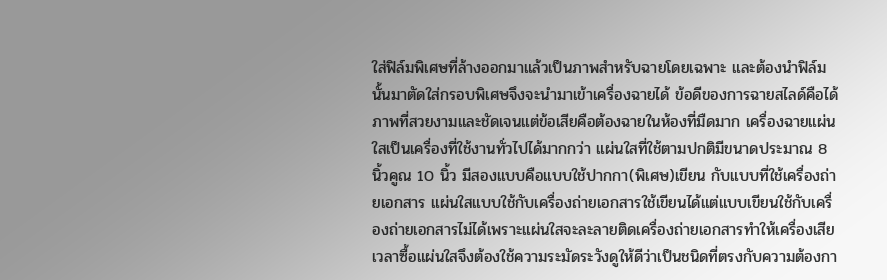ใส่ฟิล์มพิเศษที่ล้างออกมาแล้วเป็นภาพสำหรับฉายโดยเฉพาะ และต้องนำฟิล์มนั้นมาตัดใส่กรอบพิเศษจึงจะนำมาเข้าเครื่องฉายได้ ข้อดีของการฉายสไลด์คือได้ภาพที่สวยงามและชัดเจนแต่ข้อเสียคือต้องฉายในห้องที่มืดมาก เครื่องฉายแผ่นใสเป็นเครื่องที่ใช้งานทั่วไปได้มากกว่า แผ่นใสที่ใช้ตามปกติมีขนาดประมาณ 8 นิ้วคูณ 10 นิ้ว มีสองแบบคือแบบใช้ปากกา(พิเศษ)เขียน กับแบบที่ใช้เครื่องถ่ายเอกสาร แผ่นใสแบบใช้กับเครื่องถ่ายเอกสารใช้เขียนได้แต่แบบเขียนใช้กับเครื่องถ่ายเอกสารไม่ได้เพราะแผ่นใสจะละลายติดเครื่องถ่ายเอกสารทำให้เครื่องเสียเวลาซื้อแผ่นใสจึงต้องใช้ความระมัดระวังดูให้ดีว่าเป็นชนิดที่ตรงกับความต้องกา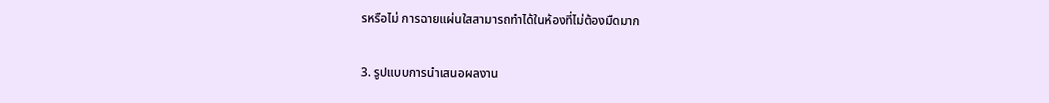รหรือไม่ การฉายแผ่นใสสามารถทำได้ในห้องที่ไม่ต้องมืดมาก

3. รูปแบบการนำเสนอผลงาน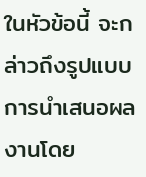ในหัวข้อนี้ จะกล่าวถึงรูปแบบการนำเสนอผลงานโดย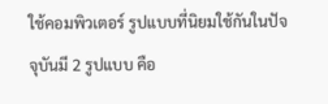ใช้คอมพิวเตอร์ รูปแบบที่นิยมใช้กันในปัจจุบันมี 2 รูปแบบ คือ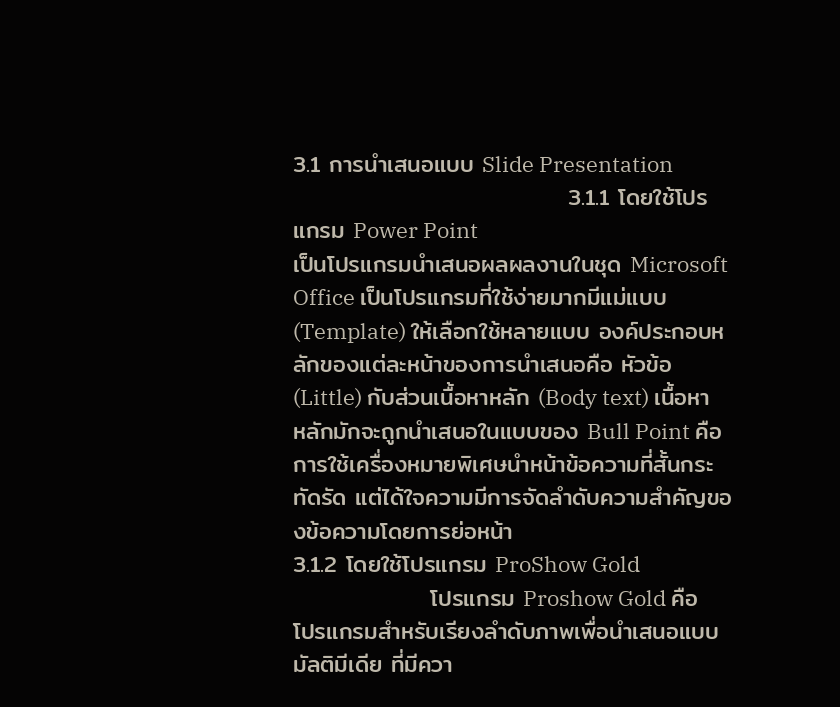3.1 การนำเสนอแบบ Slide Presentation
                                3.1.1 โดยใช้โปรแกรม Power Point
เป็นโปรแกรมนำเสนอผลผลงานในชุด Microsoft Office เป็นโปรแกรมที่ใช้ง่ายมากมีแม่แบบ (Template) ให้เลือกใช้หลายแบบ องค์ประกอบหลักของแต่ละหน้าของการนำเสนอคือ หัวข้อ (Little) กับส่วนเนื้อหาหลัก (Body text) เนื้อหาหลักมักจะถูกนำเสนอในแบบของ Bull Point คือการใช้เครื่องหมายพิเศษนำหน้าข้อความที่สั้นกระทัดรัด แต่ได้ใจความมีการจัดลำดับความสำคัญของข้อความโดยการย่อหน้า
3.1.2 โดยใช้โปรแกรม ProShow Gold
                โปรแกรม Proshow Gold คือ โปรแกรมสำหรับเรียงลำดับภาพเพื่อนำเสนอแบบมัลติมีเดีย ที่มีควา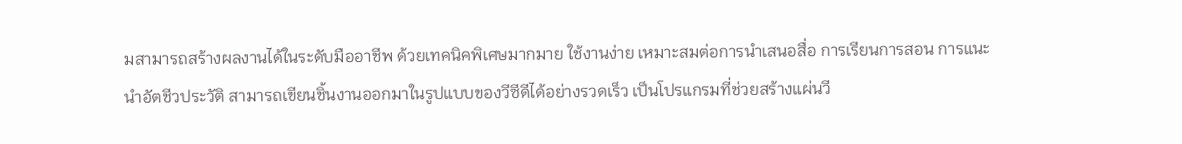มสามารถสร้างผลงานได้ในระดับมืออาชีพ ด้วยเทคนิคพิเศษมากมาย ใช้งานง่าย เหมาะสมต่อการนำเสนอสื่อ การเรียนการสอน การแนะนำอัตชีวประวัติ สามารถเขียนชิ้นงานออกมาในรูปแบบของวีซีดีได้อย่างรวดเร็ว เป็นโปรแกรมที่ช่วยสร้างแผ่นวี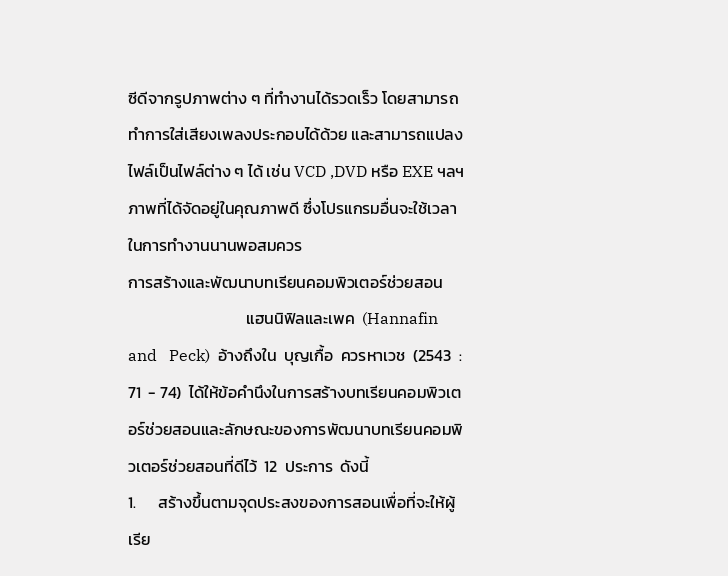ซีดีจากรูปภาพต่าง ๆ ที่ทำงานได้รวดเร็ว โดยสามารถทำการใส่เสียงเพลงประกอบได้ด้วย และสามารถแปลงไฟล์เป็นไฟล์ต่าง ๆ ได้ เช่น VCD ,DVD หรือ EXE ฯลฯ ภาพที่ได้จัดอยู่ในคุณภาพดี ซึ่งโปรแกรมอื่นจะใช้เวลาในการทำงานนานพอสมควร
การสร้างและพัฒนาบทเรียนคอมพิวเตอร์ช่วยสอน
                                แฮนนิฟิลและเพค  (Hannafin  and   Peck)  อ้างถึงใน  บุญเกื้อ  ควรหาเวช  (2543  :  71  - 74)  ได้ให้ข้อคำนึงในการสร้างบทเรียนคอมพิวเตอร์ช่วยสอนและลักษณะของการพัฒนาบทเรียนคอมพิวเตอร์ช่วยสอนที่ดีไว้  12  ประการ  ดังนี้
1.      สร้างขึ้นตามจุดประสงของการสอนเพื่อที่จะให้ผู้เรีย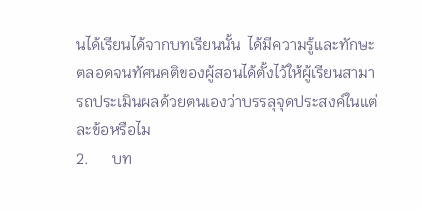นได้เรียนได้จากบทเรียนนั้น  ได้มีความรู้และทักษะตลอดจนทัศนคติของผู้สอนได้ตั้งไว้ให้ผู้เรียนสามารถประเมินผลด้วยตนเองว่าบรรลุจุดประสงค์ในแต่ละข้อหรือไม
2.      บท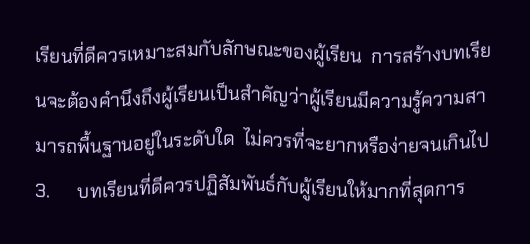เรียนที่ดีควรเหมาะสมกับลักษณะของผู้เรียน  การสร้างบทเรียนจะต้องคำนึงถึงผู้เรียนเป็นสำคัญว่าผู้เรียนมีความรู้ความสามารถพื้นฐานอยู่ในระดับใด  ไม่ควรที่จะยากหรือง่ายจนเกินไป
3.      บทเรียนที่ดีควรปฏิสัมพันธ์กับผู้เรียนให้มากที่สุดการ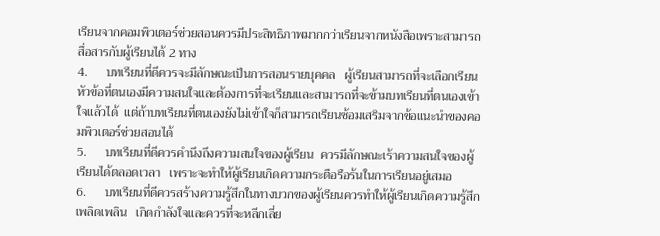เรียนจากคอมพิวเตอร์ช่วยสอนควรมีประสิทธิภาพมากกว่าเรียนจากหนังสือเพราะสามารถสื่อสารกับผู้เรียนได้ 2 ทาง
4.      บทเรียนที่ดีควรจะมีลักษณะเป็นการสอนรายบุคคล   ผู้เรียนสามารถที่จะเลือกเรียนหัวข้อที่ตนเองมีความสนใจและต้องการที่จะเรียนและสามารถที่จะข้ามบทเรียนที่ตนเองเข้าใจแล้วได้  แต่ถ้าบทเรียนที่ตนเองยังไม่เข้าใจก็สามารถเรียนซ้อมเสริมจากข้อแนะนำของคอมพิวเตอร์ช่วยสอนได้
5.      บทเรียนที่ดีควรคำนึงถึงความสนใจของผู้เรียน  ควรมีลักษณะเร้าความสนใจของผู้เรียนได้ตลอดเวลา   เพราะจะทำให้ผู้เรียนเกิดความกระตือรือร้นในการเรียนอยู่เสมอ
6.      บทเรียนที่ดีควรสร้างความรู้สึกในทางบวกของผู้เรียนควรทำให้ผู้เรียนเกิดความรู้สึกเพลิดเพลิน   เกิดกำลังใจและควรที่จะหลีกเลี่ย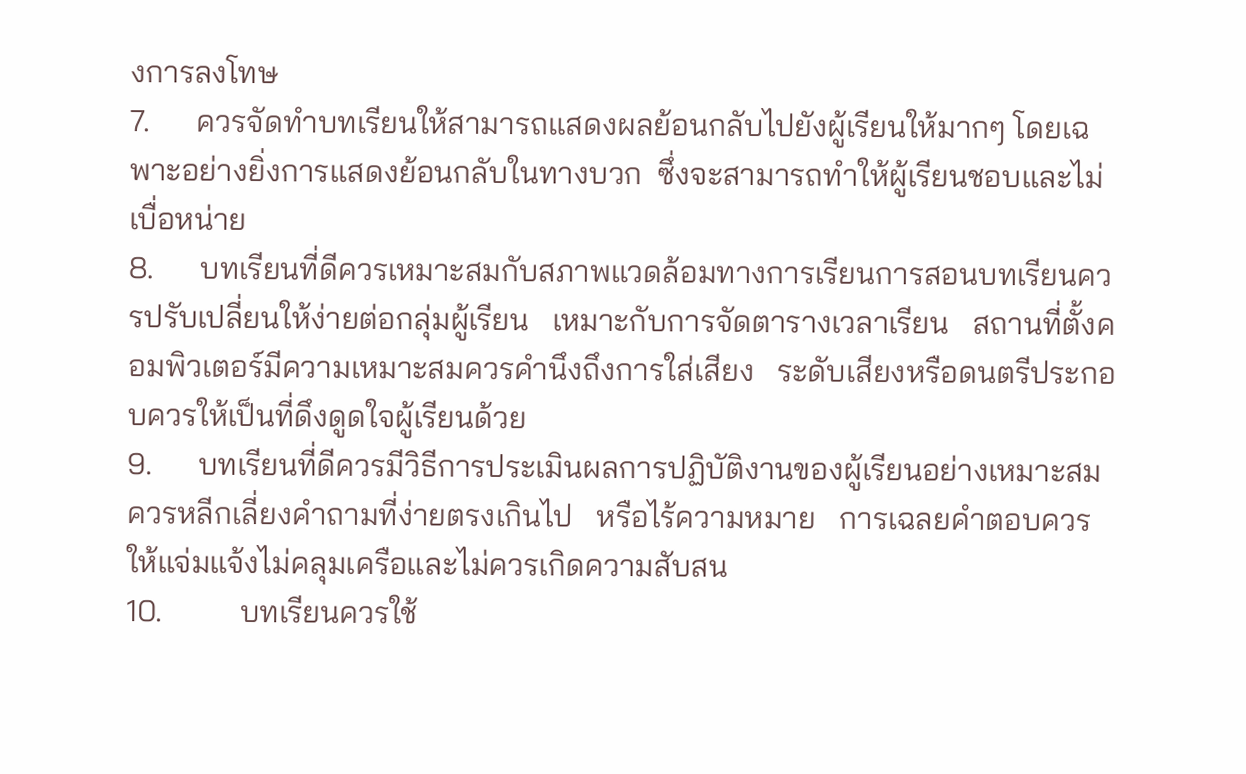งการลงโทษ
7.      ควรจัดทำบทเรียนให้สามารถแสดงผลย้อนกลับไปยังผู้เรียนให้มากๆ โดยเฉพาะอย่างยิ่งการแสดงย้อนกลับในทางบวก  ซึ่งจะสามารถทำให้ผู้เรียนชอบและไม่เบื่อหน่าย
8.      บทเรียนที่ดีควรเหมาะสมกับสภาพแวดล้อมทางการเรียนการสอนบทเรียนควรปรับเปลี่ยนให้ง่ายต่อกลุ่มผู้เรียน   เหมาะกับการจัดตารางเวลาเรียน   สถานที่ตั้งคอมพิวเตอร์มีความเหมาะสมควรคำนึงถึงการใส่เสียง   ระดับเสียงหรือดนตรีประกอบควรให้เป็นที่ดึงดูดใจผู้เรียนด้วย
9.      บทเรียนที่ดีควรมีวิธีการประเมินผลการปฏิบัติงานของผู้เรียนอย่างเหมาะสม  ควรหลีกเลี่ยงคำถามที่ง่ายตรงเกินไป   หรือไร้ความหมาย   การเฉลยคำตอบควรให้แจ่มแจ้งไม่คลุมเครือและไม่ควรเกิดความสับสน
10.          บทเรียนควรใช้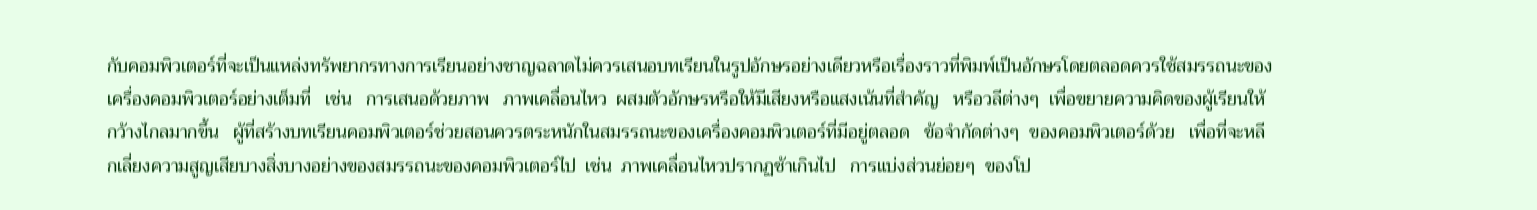กับคอมพิวเตอร์ที่จะเป็นแหล่งทรัพยากรทางการเรียนอย่างชาญฉลาดไม่ควรเสนอบทเรียนในรูปอักษรอย่างเดียวหรือเรื่องราวที่พิมพ์เป็นอักษรโดยตลอดควรใช้สมรรถนะของเครื่องคอมพิวเตอร์อย่างเต็มที่   เช่น   การเสนอด้วยภาพ   ภาพเคลื่อนไหว  ผสมตัวอักษรหรือให้มีเสียงหรือแสงเน้นที่สำคัญ   หรือวลีต่างๆ  เพื่อขยายความคิดของผู้เรียนให้กว้างไกลมากขึ้น   ผู้ที่สร้างบทเรียนคอมพิวเตอร์ช่วยสอนควรตระหนักในสมรรถนะของเครื่องคอมพิวเตอร์ที่มีอยู่ตลอด   ข้อจำกัดต่างๆ  ของคอมพิวเตอร์ด้วย   เพื่อที่จะหลีกเลี่ยงความสูญเสียบางสิ่งบางอย่างของสมรรถนะของคอมพิวเตอร์ไป  เช่น  ภาพเคลื่อนไหวปรากฏช้าเกินไป   การแบ่งส่วนย่อยๆ  ของโป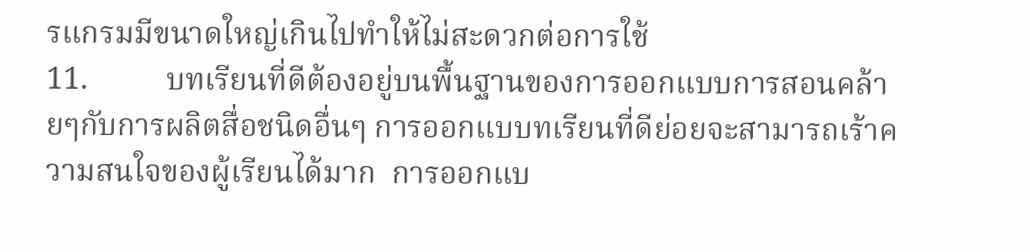รแกรมมีขนาดใหญ่เกินไปทำให้ไม่สะดวกต่อการใช้
11.          บทเรียนที่ดีต้องอยู่บนพื้นฐานของการออกแบบการสอนคล้ายๆกับการผลิตสื่อชนิดอื่นๆ การออกแบบทเรียนที่ดีย่อยจะสามารถเร้าความสนใจของผู้เรียนได้มาก  การออกแบ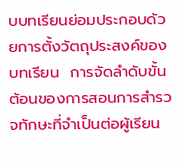บบทเรียนย่อมประกอบด้วยการตั้งวัตถุประสงค์ของบทเรียน  การจัดลำดับขั้นต้อนของการสอนการสำรวจทักษะที่จำเป็นต่อผู้เรียน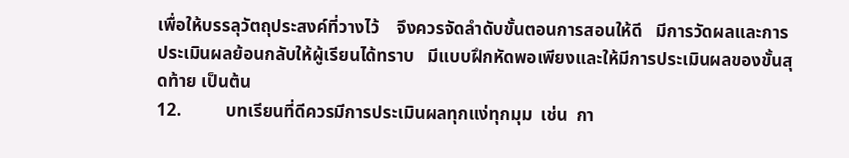เพื่อให้บรรลุวัตถุประสงค์ที่วางไว้    จึงควรจัดลำดับขั้นตอนการสอนให้ดี   มีการวัดผลและการประเมินผลย้อนกลับให้ผู้เรียนได้ทราบ   มีแบบฝึกหัดพอเพียงและให้มีการประเมินผลของขั้นสุดท้าย เป็นต้น
12.          บทเรียนที่ดีควรมีการประเมินผลทุกแง่ทุกมุม  เช่น  กา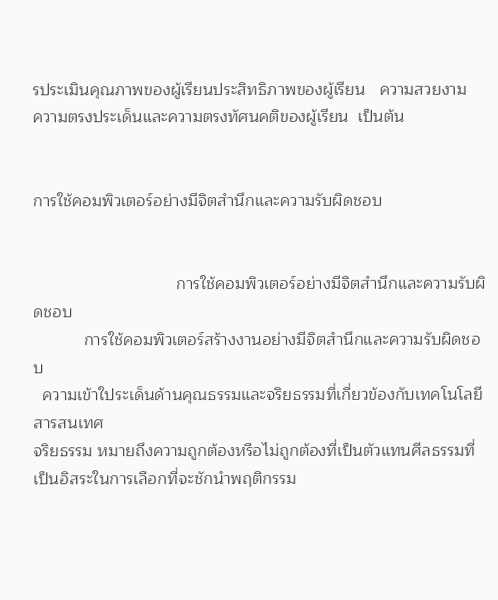รประเมินคุณภาพของผู้เรียนประสิทธิภาพของผู้เรียน   ความสวยงาม   ความตรงประเด็นและความตรงทัศนคติของผู้เรียน  เป็นต้น


การใช้คอมพิวเตอร์อย่างมีจิตสำนึกและความรับผิดชอบ


                               การใช้คอมพิวเตอร์อย่างมีจิตสำนึกและความรับผิดชอบ
           การใช้คอมพิวเตอร์สร้างงานอย่างมีจิตสำนึกและความรับผิดชอบ
  ความเข้าใประเด็นด้านคุณธรรมและจริยธรรมที่เกี่ยวข้องกับเทคโนโลยีสารสนเทศ
จริยธรรม หมายถึงความถูกต้องหรือไม่ถูกต้องที่เป็นตัวแทนศีลธรรมที่เป็นอิสระในการเลือกที่จะชักนำพฤติกรรม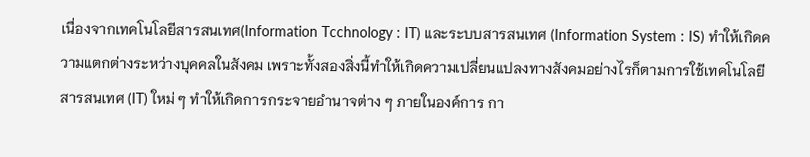เนื่องจากเทคโนโลยีสารสนเทศ(Information Tcchnology : IT) และระบบสารสนเทศ (Information System : IS) ทำให้เกิดความแตกต่างระหว่างบุคคลในสังคม เพราะทั้งสองสิ่งนี้ทำให้เกิดความเปลี่ยนแปลงทางสังคมอย่างไรก็ตามการใช้เทคโนโลยีสารสนเทศ (IT) ใหม่ ๆ ทำให้เกิดการกระจายอำนาจต่าง ๆ ภายในองค์การ กา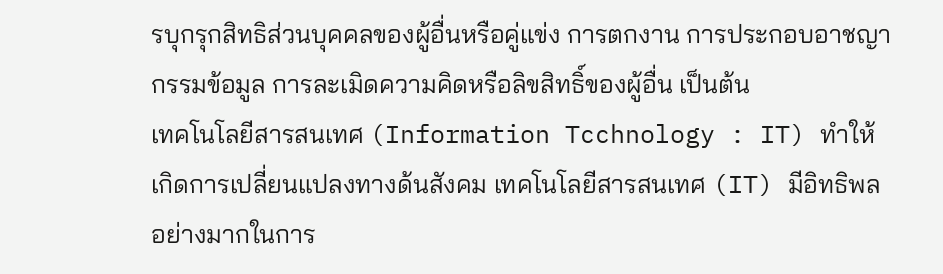รบุกรุกสิทธิส่วนบุคคลของผู้อื่นหรือคู่แข่ง การตกงาน การประกอบอาชญากรรมข้อมูล การละเมิดความคิดหรือลิขสิทธิ์ของผู้อื่น เป็นต้น
เทคโนโลยีสารสนเทศ (Information Tcchnology : IT) ทำให้เกิดการเปลี่ยนแปลงทางด้นสังคม เทคโนโลยีสารสนเทศ (IT) มีอิทธิพลอย่างมากในการ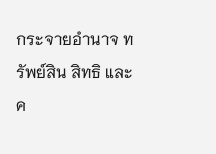กระจายอำนาจ ทรัพย์สิน สิทธิ และค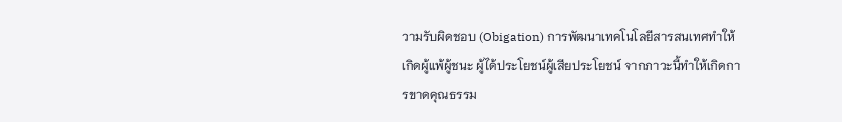วามรับผิดชอบ (Obigation) การพัฒนาเทคโนโลยีสารสนเทศทำให้เกิดผู้แพ้ผู้ชนะ ผู้ได้ประโยชน์ผู้เสียประโยชน์ จากภาวะนี้ทำให้เกิดการขาดคุณธรรม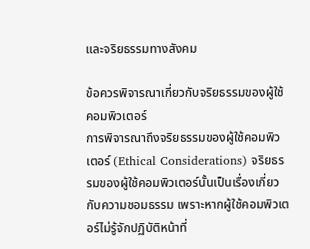และจริยธรรมทางสังคม

ข้อควรพิจารณาเกี่ยวกับจริยธรรมของผู้ใช้คอมพิวเตอร์
การพิจารณาถึงจริยธรรมของผู้ใช้คอมพิวเตอร์ (Ethical Considerations) จริยธรรมของผู้ใช้คอมพิวเตอร์นั้นเป็นเรื่องเกี่ยวกับความชอมธรรม เพราะหากผู้ใช้คอมพิวเตอร์ไม่รู้จักปฏิบัติหน้าที่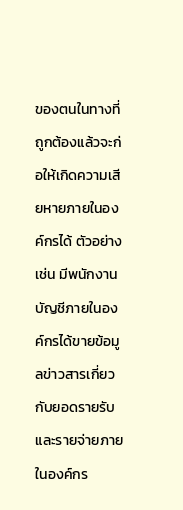ของตนในทางที่ถูกต้องแล้วจะก่อให้เกิดความเสียหายภายในองค์กรได้ ตัวอย่างเช่น มีพนักงานบัญชีภายในองค์กรได้ขายข้อมูลข่าวสารเกี่ยวกับยอดรายรับและรายจ่ายภายในองค์กร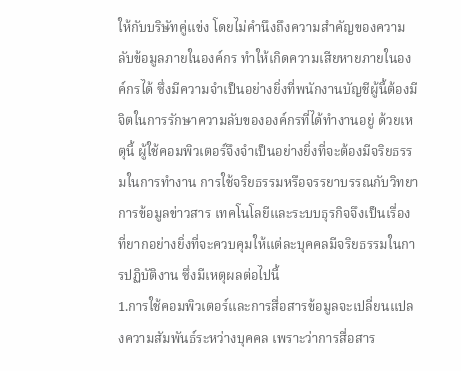ให้กับบริษัทคู่แข่ง โดยไม่คำนึงถึงความสำคัญของความลับข้อมูลภายในองค์กร ทำให้เกิดความเสียหายภายในองค์กรได้ ซึ่งมีความจำเป็นอย่างยิ่งที่พนักงานบัญชีผู้นี้ต้องมีจิตในการรักษาความลับขององค์กรที่ได้ทำงานอยู่ ด้วยเหตุนี้ ผู้ใช้คอมพิวเตอร์จึงจำเป็นอย่างยิ่งที่จะต้องมีจริยธรรมในการทำงาน การใช้จริยธรรมหรือจรรยาบรรณกับวิทยาการข้อมูลข่าวสาร เทคโนโลยีและระบบธุรกิจจึงเป็นเรื่องที่ยากอย่างยิ่งที่จะควบคุมให้แต่ละบุคคลมีจริยธรรมในการปฏิบัติงาน ซึ่งมีเหตุผลต่อไปนี้
1.การใช้คอมพิวเตอร์และการสื่อสารข้อมูลจะเปลี่ยนแปลงความสัมพันธ์ระหว่างบุคคล เพราะว่าการสื่อสาร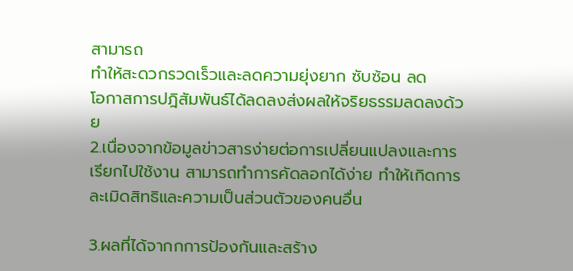สามารถ
ทำให้สะดวกรวดเร็วและลดความยุ่งยาก ซับซ้อน ลด
โอกาสการปฎิสัมพันธ์ได้ลดลงส่งผลให้จริยธรรมลดลงด้วย
2.เนื่องจากข้อมูลข่าวสารง่ายต่อการเปลี่ยนแปลงและการเรียกไปใช้งาน สามารถทำการคัดลอกได้ง่าย ทำให้เกิดการละเมิดสิทธิและความเป็นส่วนตัวของคนอื่น

3.ผลที่ได้จากกการป้องกันและสร้าง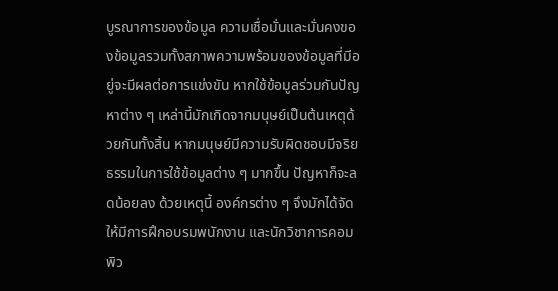บูรณาการของข้อมูล ความเชื่อมั่นและมั่นคงของข้อมูลรวมทั้งสภาพความพร้อมของข้อมูลที่มีอยู่จะมีผลต่อการแข่งขัน หากใช้ข้อมูลร่วมกันปัญหาต่าง ๆ เหล่านี้มักเกิดจากมนุษย์เป็นต้นเหตุด้วยกันทั้งสิ้น หากมนุษย์มีความรับผิดชอบมีจริยธรรมในการใช้ข้อมูลต่าง ๆ มากขึ้น ปัญหาก็จะลดน้อยลง ด้วยเหตุนี้ องค์กรต่าง ๆ จึงมักได้จัดให้มีการฝึกอบรมพนักงาน และนักวิชาการคอมพิว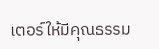เตอร์ให้มีคุณธรรม